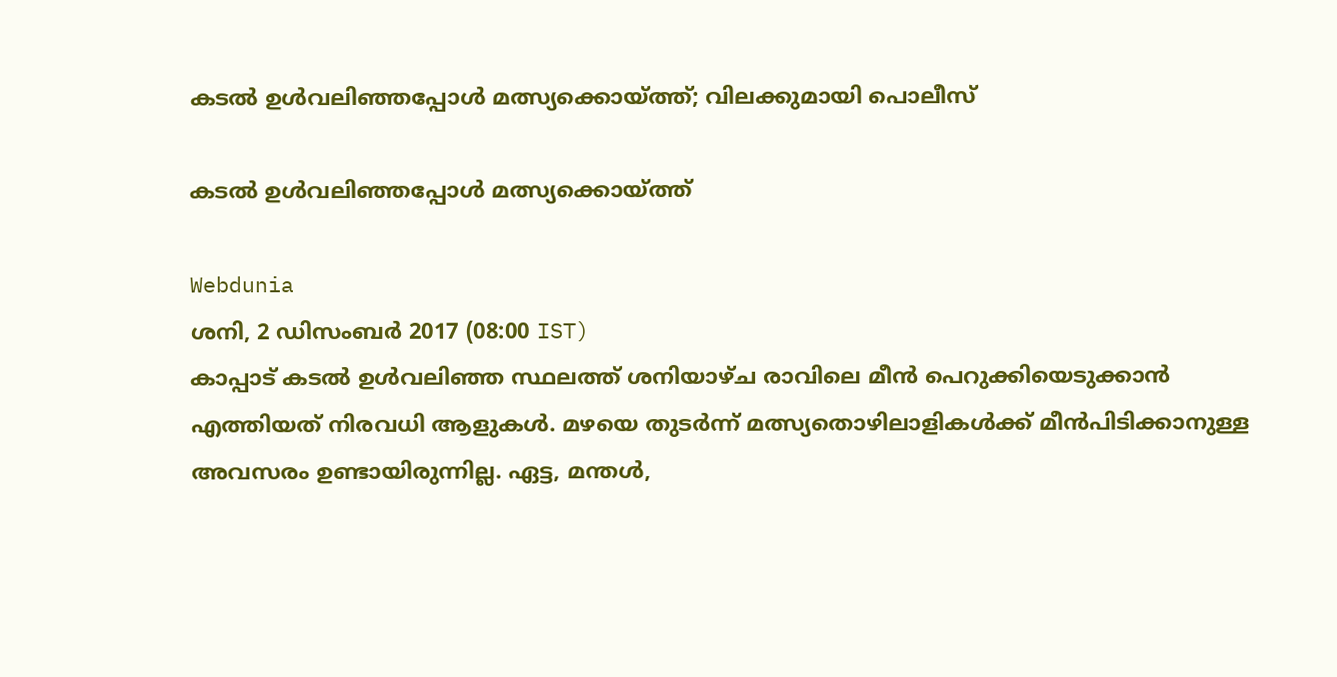കടല്‍ ഉള്‍വലിഞ്ഞപ്പോള്‍ മത്സ്യക്കൊയ്ത്ത്; വിലക്കുമായി പൊലീസ്

കടല്‍ ഉള്‍വലിഞ്ഞപ്പോള്‍ മത്സ്യക്കൊയ്ത്ത്

Webdunia
ശനി, 2 ഡിസം‌ബര്‍ 2017 (08:00 IST)
കാപ്പാട് കടല്‍ ഉള്‍വലിഞ്ഞ സ്ഥലത്ത് ശനിയാഴ്ച രാവിലെ മീന്‍ പെറുക്കിയെടുക്കാന്‍ എത്തിയത് നിരവധി ആളുകള്‍. മഴയെ തുടര്‍ന്ന് മത്സ്യതൊഴിലാളികള്‍ക്ക് മീന്‍പിടിക്കാനുള്ള അവസരം ഉണ്ടായിരുന്നില്ല. ഏട്ട, മന്തള്‍,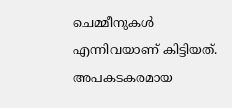ചെമ്മീനുകള്‍ എന്നിവയാണ് കിട്ടിയത്. അപകടകരമായ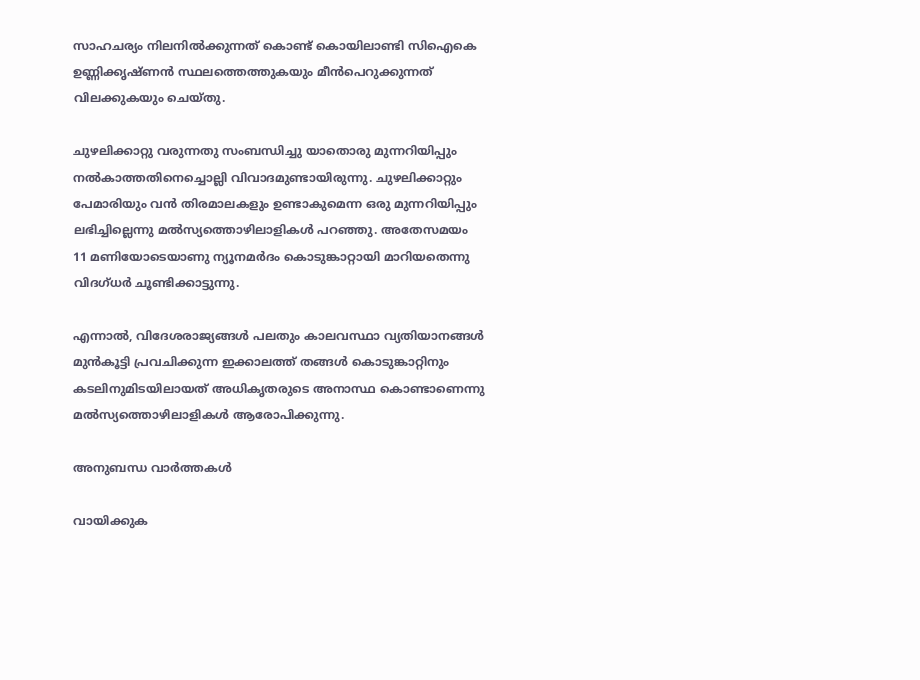സാഹചര്യം നിലനില്‍ക്കുന്നത് കൊണ്ട് കൊയിലാണ്ടി സിഐകെ ഉണ്ണിക്കൃഷ്ണന്‍ സ്ഥലത്തെത്തുകയും മീന്‍പെറുക്കുന്നത് വിലക്കുകയും ചെയ്തു.

ചുഴലിക്കാറ്റു വരുന്നതു സംബന്ധിച്ചു യാതൊരു മുന്നറിയിപ്പും നൽകാത്തതിനെച്ചൊല്ലി വിവാദമുണ്ടായിരുന്നു. ചുഴലിക്കാറ്റും പേമാരിയും വന്‍ തിരമാലകളും ഉണ്ടാകുമെന്ന ഒരു മുന്നറിയിപ്പും ലഭിച്ചില്ലെന്നു മൽസ്യത്തൊഴിലാളികള്‍ പറഞ്ഞു. അതേസമയം 11 മണിയോടെയാണു ന്യൂനമർദം കൊടുങ്കാറ്റായി മാറിയതെന്നു വിദഗ്ധര്‍ ചൂണ്ടിക്കാട്ടുന്നു.

എന്നാല്‍, വിദേശരാജ്യങ്ങള്‍ പലതും കാലവസ്ഥാ വ്യതിയാനങ്ങൾ മുൻകൂട്ടി പ്രവചിക്കുന്ന ഇക്കാലത്ത് തങ്ങൾ കൊടുങ്കാറ്റിനും കടലിനുമിടയിലായത് അധികൃതരുടെ അനാസ്ഥ കൊണ്ടാണെന്നു മൽസ്യത്തൊഴിലാളികൾ ആരോപിക്കുന്നു.

അനുബന്ധ വാര്‍ത്തകള്‍

വായിക്കുക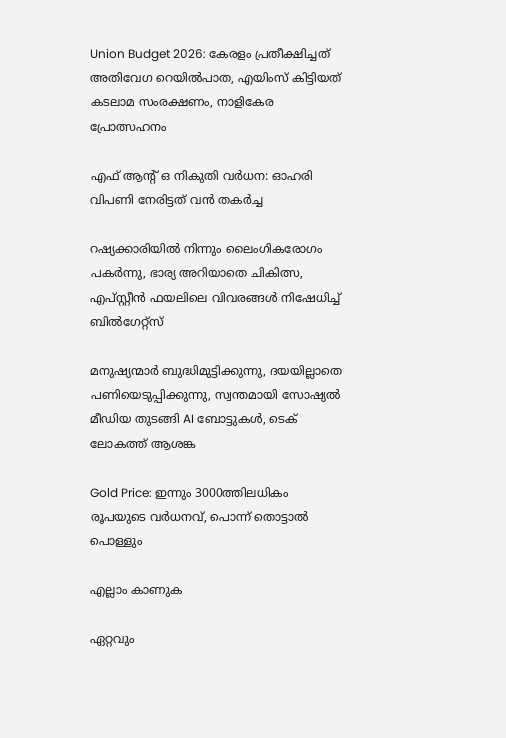Union Budget 2026: കേരളം പ്രതീക്ഷിച്ചത് അതിവേഗ റെയിൽപാത, എയിംസ് കിട്ടിയത് കടലാമ സംരക്ഷണം, നാളികേര പ്രോത്സഹനം

എഫ് ആന്റ് ഒ നികുതി വർധന: ഓഹരി വിപണി നേരിട്ടത് വൻ തകർച്ച

റഷ്യക്കാരിയിൽ നിന്നും ലൈംഗികരോഗം പകർന്നു, ഭാര്യ അറിയാതെ ചികിത്സ, എപ്സ്റ്റീൻ ഫയലിലെ വിവരങ്ങൾ നിഷേധിച്ച് ബിൽഗേറ്റ്സ്

മനുഷ്യന്മാർ ബുദ്ധിമുട്ടിക്കുന്നു, ദയയില്ലാതെ പണിയെടുപ്പിക്കുന്നു, സ്വന്തമായി സോഷ്യൽ മീഡിയ തുടങ്ങി AI ബോട്ടുകൾ, ടെക് ലോകത്ത് ആശങ്ക

Gold Price: ഇന്നും 3000ത്തിലധികം രൂപയുടെ വർധനവ്, പൊന്ന് തൊട്ടാൽ പൊള്ളും

എല്ലാം കാണുക

ഏറ്റവും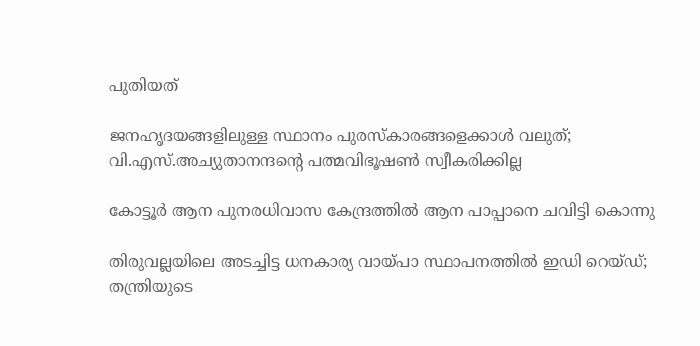പുതിയത്

ജനഹൃദയങ്ങളിലുള്ള സ്ഥാനം പുരസ്‌കാരങ്ങളെക്കാള്‍ വലുത്; വി.എസ്.അച്യുതാനന്ദന്റെ പത്മവിഭൂഷണ്‍ സ്വീകരിക്കില്ല

കോട്ടൂര്‍ ആന പുനരധിവാസ കേന്ദ്രത്തില്‍ ആന പാപ്പാനെ ചവിട്ടി കൊന്നു

തിരുവല്ലയിലെ അടച്ചിട്ട ധനകാര്യ വായ്പാ സ്ഥാപനത്തില്‍ ഇഡി റെയ്ഡ്; തന്ത്രിയുടെ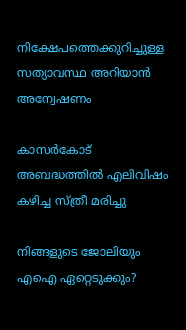നിക്ഷേപത്തെക്കുറിച്ചുള്ള സത്യാവസ്ഥ അറിയാന്‍ അന്വേഷണം

കാസര്‍കോട് അബദ്ധത്തില്‍ എലിവിഷം കഴിച്ച സ്ത്രീ മരിച്ചു

നിങ്ങളുടെ ജോലിയും എഐ ഏറ്റെടുക്കും?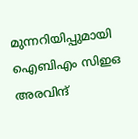മുന്നറിയിപ്പുമായി ഐബിഎം സിഇഒ അരവിന്ദ്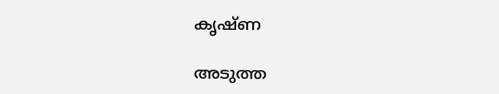കൃഷ്ണ

അടുത്ത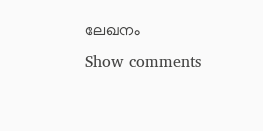ലേഖനം
Show comments